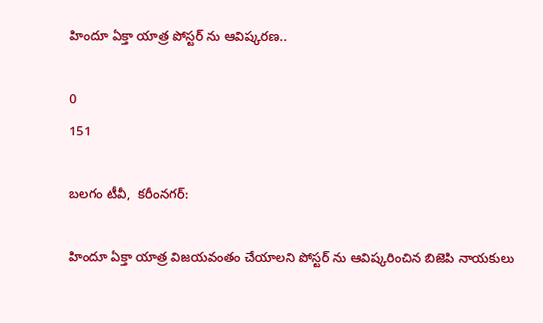హిందూ ఏక్తా యాత్ర పోస్టర్ ను ఆవిష్కరణ..

0
151

బలగం టీవీ,  కరీంనగర్:

హిందూ ఏక్తా యాత్ర విజయవంతం చేయాలని పోస్టర్ ను ఆవిష్కరించిన బిజెపి నాయకులు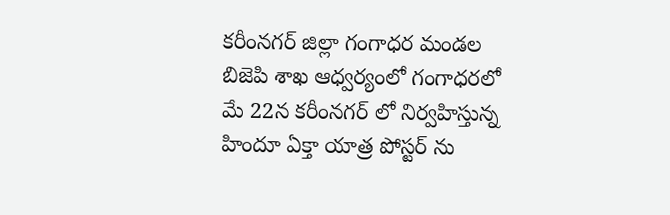కరీంనగర్ జిల్లా గంగాధర మండల బిజెపి శాఖ ఆధ్వర్యంలో గంగాధరలో మే 22న కరీంనగర్ లో నిర్వహిస్తున్న హిందూ ఏక్తా యాత్ర పోస్టర్ ను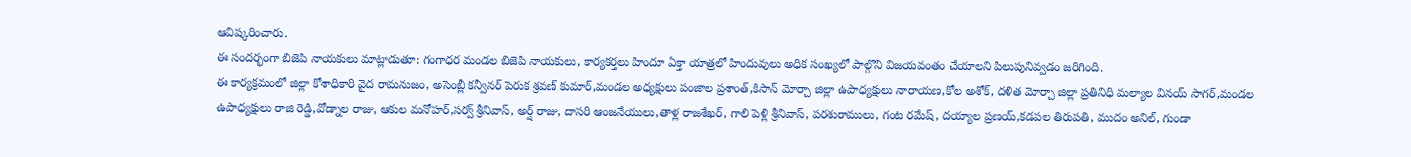ఆవిష్కరించారు.
ఈ సందర్భంగా బిజెపి నాయకులు మాట్లాడుతూ: గంగాధర మండల బిజెపి నాయకులు, కార్యకర్తలు హిందూ ఏక్తా యాత్రలో హిందువులు అధిక సంఖ్యలో పాల్గొని విజయవంతం చేయాలని పిలుపునివ్వడం జరిగింది.
ఈ కార్యక్రమంలో జిల్లా కోశాధికారి వైద రామనుజం, అసెంబ్లీ కన్వీనర్ పెరుక శ్రవణ్ కుమార్,మండల అధ్యక్షులు పంజాల ప్రశాంత్,కిసాన్ మోర్చా జిల్లా ఉపాధ్యక్షులు నారాయణ,కోల అశోక్, దళిత మోర్చా జిల్లా ప్రతినిధి మల్యాల వినయ్ సాగర్,మండల ఉపాధ్యక్షులు రాజి రెడ్డి,వోడ్నాల రాజు, ఆకుల మనోహర్,సర్వ్ శ్రీనివాస్, అర్ష్ రాజు, దాసరి ఆంజనేయులు,తాళ్ల రాజశేఖర్, గాలి పెళ్లి శ్రీనివాస్, పరశురాములు, గంట రమేష్, దయ్యాల ప్రణయ్,కడపల తిరుపతి, ముదం అనిల్, గుండా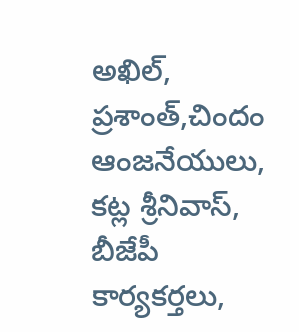అఖిల్, ప్రశాంత్,చిందం ఆంజనేయులు, కట్ల శ్రీనివాస్, బీజేపీ కార్యకర్తలు,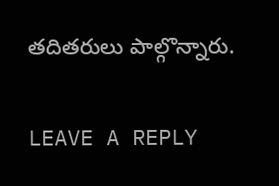తదితరులు పాల్గొన్నారు.

LEAVE A REPLY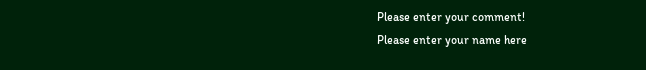Please enter your comment!
Please enter your name here